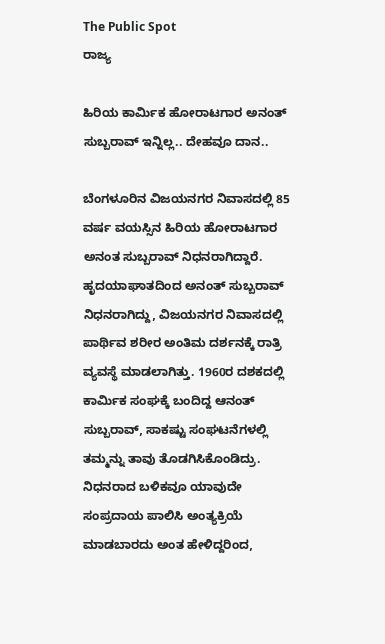The Public Spot
ರಾಜ್ಯ

ಹಿರಿಯ ಕಾರ್ಮಿಕ ಹೋರಾಟಗಾರ ಅನಂತ್‌ ಸುಬ್ಬರಾವ್‌ ಇನ್ನಿಲ್ಲ.. ದೇಹವೂ ದಾನ..

ಬೆಂಗಳೂರಿನ ವಿಜಯನಗರ ನಿವಾಸದಲ್ಲಿ 85 ವರ್ಷ ವಯಸ್ಸಿನ ಹಿರಿಯ ಹೋರಾಟಗಾರ ಅನಂತ ಸುಬ್ಬರಾವ್ ನಿಧನರಾಗಿದ್ದಾರೆ. ಹೃದಯಾಘಾತದಿಂದ ಅನಂತ್ ಸುಬ್ಬರಾವ್ ನಿಧನರಾಗಿದ್ದು, ವಿಜಯನಗರ ನಿವಾಸದಲ್ಲಿ ಪಾರ್ಥಿವ ಶರೀರ ಅಂತಿಮ ದರ್ಶನಕ್ಕೆ ರಾತ್ರಿ ವ್ಯವಸ್ಥೆ ಮಾಡಲಾಗಿತ್ತು. 1960ರ ದಶಕದಲ್ಲಿ ಕಾರ್ಮಿಕ ಸಂಘಕ್ಕೆ ಬಂದಿದ್ದ ಆನಂತ್ ಸುಬ್ಬರಾವ್, ಸಾಕಷ್ಟು ಸಂಘಟನೆಗಳಲ್ಲಿ ತಮ್ಮನ್ನು ತಾವು ತೊಡಗಿಸಿಕೊಂಡಿದ್ರು. ನಿಧನರಾದ ಬಳಿಕವೂ ಯಾವುದೇ ಸಂಪ್ರದಾಯ ಪಾಲಿಸಿ ಅಂತ್ಯಕ್ರಿಯೆ ಮಾಡಬಾರದು ಅಂತ ಹೇಳಿದ್ದರಿಂದ,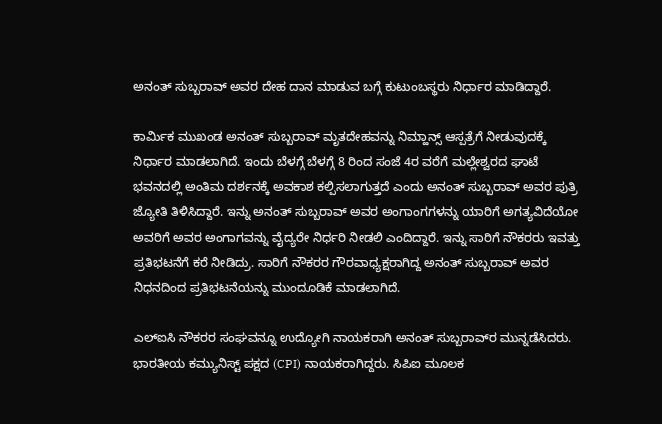ಅನಂತ್‌ ಸುಬ್ಬರಾವ್‌ ಅವರ ದೇಹ ದಾನ ಮಾಡುವ ಬಗ್ಗೆ ಕುಟುಂಬಸ್ಥರು ನಿರ್ಧಾರ ಮಾಡಿದ್ದಾರೆ.

ಕಾರ್ಮಿಕ ಮುಖಂಡ ಅನಂತ್‌ ಸುಬ್ಬರಾವ್‌ ಮೃತದೇಹವನ್ನು ನಿಮ್ಹಾನ್ಸ್ ಆಸ್ಪತ್ರೆಗೆ ನೀಡುವುದಕ್ಕೆ ನಿರ್ಧಾರ ಮಾಡಲಾಗಿದೆ. ಇಂದು ಬೆಳಗ್ಗೆ ಬೆಳಗ್ಗೆ 8 ರಿಂದ ಸಂಜೆ 4ರ ವರೆಗೆ ಮಲ್ಲೇಶ್ವರದ ಘಾಟೆ ಭವನದಲ್ಲಿ ಅಂತಿಮ ದರ್ಶನಕ್ಕೆ ಅವಕಾಶ ಕಲ್ಪಿಸಲಾಗುತ್ತದೆ ಎಂದು ಅನಂತ್‌ ಸುಬ್ಬರಾವ್‌ ಅವರ ಪುತ್ರಿ ಜ್ಯೋತಿ ತಿಳಿಸಿದ್ದಾರೆ. ಇನ್ನು ಅನಂತ್‌ ಸುಬ್ಬರಾವ್‌ ಅವರ ಅಂಗಾಂಗಗಳನ್ನು ಯಾರಿಗೆ ಅಗತ್ಯವಿದೆಯೋ ಅವರಿಗೆ ಅವರ ಅಂಗಾಗವನ್ನು ವೈದ್ಯರೇ ನಿರ್ಧರಿ ನೀಡಲಿ ಎಂದಿದ್ದಾರೆ. ಇನ್ನು ಸಾರಿಗೆ ನೌಕರರು ಇವತ್ತು ಪ್ರತಿಭಟನೆಗೆ ಕರೆ ನೀಡಿದ್ರು. ಸಾರಿಗೆ ನೌಕರರ ಗೌರವಾಧ್ಯಕ್ಷರಾಗಿದ್ದ ಅನಂತ್‌ ಸುಬ್ಬರಾವ್‌ ಅವರ ನಿಧನದಿಂದ ಪ್ರತಿಭಟನೆಯನ್ನು ಮುಂದೂಡಿಕೆ ಮಾಡಲಾಗಿದೆ.

ಎಲ್‌ಐಸಿ ನೌಕರರ ಸಂಘವನ್ನೂ ಉದ್ಯೋಗಿ ನಾಯಕರಾಗಿ ಅನಂತ್‌ ಸುಬ್ಬರಾವ್‌ರ ಮುನ್ನಡೆಸಿದರು. ಭಾರತೀಯ ಕಮ್ಯುನಿಸ್ಟ್ ಪಕ್ಷದ (CPI) ನಾಯಕರಾಗಿದ್ದರು. ಸಿಪಿಐ ಮೂಲಕ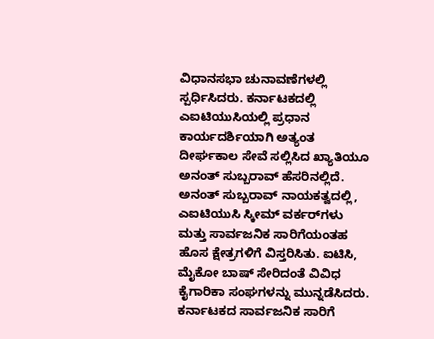ವಿಧಾನಸಭಾ ಚುನಾವಣೆಗಳಲ್ಲಿ ಸ್ಪರ್ಧಿಸಿದರು. ಕರ್ನಾಟಕದಲ್ಲಿ ಎಐಟಿಯುಸಿಯಲ್ಲಿ ಪ್ರಧಾನ ಕಾರ್ಯದರ್ಶಿಯಾಗಿ ಅತ್ಯಂತ ದೀರ್ಘಕಾಲ ಸೇವೆ ಸಲ್ಲಿಸಿದ ಖ್ಯಾತಿಯೂ ಅನಂತ್‌ ಸುಬ್ಬರಾವ್‌ ಹೆಸರಿನಲ್ಲಿದೆ. ಅನಂತ್‌ ಸುಬ್ಬರಾವ್‌ ನಾಯಕತ್ವದಲ್ಲಿ, ಎಐಟಿಯುಸಿ ಸ್ಕೀಮ್ ವರ್ಕರ್‌ಗಳು ಮತ್ತು ಸಾರ್ವಜನಿಕ ಸಾರಿಗೆಯಂತಹ ಹೊಸ ಕ್ಷೇತ್ರಗಳಿಗೆ ವಿಸ್ತರಿಸಿತು. ಐಟಿಸಿ, ಮೈಕೋ ಬಾಷ್ ಸೇರಿದಂತೆ ವಿವಿಧ ಕೈಗಾರಿಕಾ ಸಂಘಗಳನ್ನು ಮುನ್ನಡೆಸಿದರು. ಕರ್ನಾಟಕದ ಸಾರ್ವಜನಿಕ ಸಾರಿಗೆ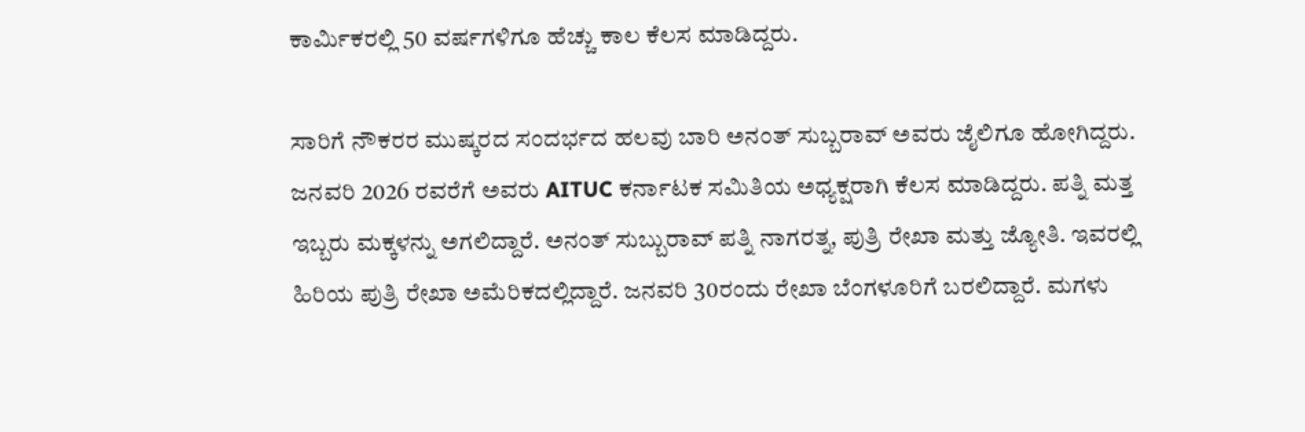ಕಾರ್ಮಿಕರಲ್ಲಿ 50 ವರ್ಷಗಳಿಗೂ ಹೆಚ್ಚು ಕಾಲ ಕೆಲಸ ಮಾಡಿದ್ದರು.

ಸಾರಿಗೆ ನೌಕರರ ಮುಷ್ಕರದ ಸಂದರ್ಭದ ಹಲವು ಬಾರಿ ಅನಂತ್‌ ಸುಬ್ಬರಾವ್‌ ಅವರು ಜೈಲಿಗೂ ಹೋಗಿದ್ದರು. ಜನವರಿ 2026 ರವರೆಗೆ ಅವರು AITUC ಕರ್ನಾಟಕ ಸಮಿತಿಯ ಅಧ್ಯಕ್ಷರಾಗಿ ಕೆಲಸ ಮಾಡಿದ್ದರು. ಪತ್ನಿ ಮತ್ತ ಇಬ್ಬರು ಮಕ್ಕಳನ್ನು ಅಗಲಿದ್ದಾರೆ. ಅನಂತ್ ಸುಬ್ಬುರಾವ್ ಪತ್ನಿ ನಾಗರತ್ನ, ಪುತ್ರಿ ರೇಖಾ ಮತ್ತು ಜ್ಯೋತಿ. ಇವರಲ್ಲಿ ಹಿರಿಯ ಪುತ್ರಿ ರೇಖಾ ಅಮೆರಿಕದಲ್ಲಿದ್ದಾರೆ. ಜನವರಿ 30ರಂದು ರೇಖಾ ಬೆಂಗಳೂರಿಗೆ ಬರಲಿದ್ದಾರೆ. ಮಗಳು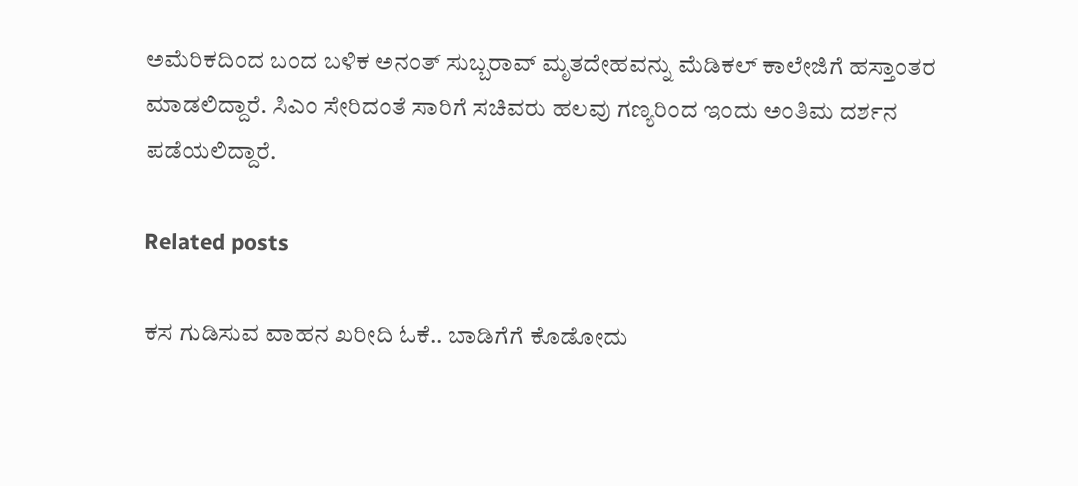ಅಮೆರಿಕದಿಂದ ಬಂದ ಬಳಿಕ ಅನಂತ್‌ ಸುಬ್ಬರಾವ್‌ ಮೃತದೇಹವನ್ನು ಮೆಡಿಕಲ್ ಕಾಲೇಜಿಗೆ ಹಸ್ತಾಂತರ ಮಾಡಲಿದ್ದಾರೆ. ಸಿಎಂ ಸೇರಿದಂತೆ ಸಾರಿಗೆ ಸಚಿವರು ಹಲವು ಗಣ್ಯರಿಂದ ಇಂದು ಅಂತಿಮ ದರ್ಶನ ಪಡೆಯಲಿದ್ದಾರೆ.

Related posts

ಕಸ ಗುಡಿಸುವ ವಾಹನ ಖರೀದಿ ಓಕೆ.. ಬಾಡಿಗೆಗೆ ಕೊಡೋದು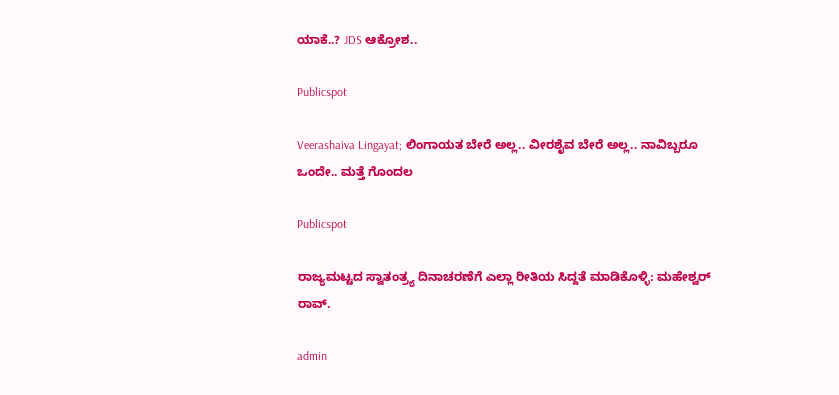ಯಾಕೆ..? JDS ಆಕ್ರೋಶ..

Publicspot

Veerashaiva Lingayat; ಲಿಂಗಾಯತ ಬೇರೆ ಅಲ್ಲ.. ವೀರಶೈವ ಬೇರೆ ಅಲ್ಲ.. ನಾವಿಬ್ಬರೂ ಒಂದೇ.. ಮತ್ತೆ ಗೊಂದಲ

Publicspot

ರಾಜ್ಯಮಟ್ಟದ ಸ್ವಾತಂತ್ರ‍್ಯ ದಿನಾಚರಣೆಗೆ ಎಲ್ಲಾ ರೀತಿಯ ಸಿದ್ದತೆ ಮಾಡಿಕೊಳ್ಳಿ: ಮಹೇಶ್ವರ್ ರಾವ್.

admin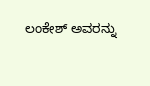ಲಂಕೇಶ್ ಅವರನ್ನು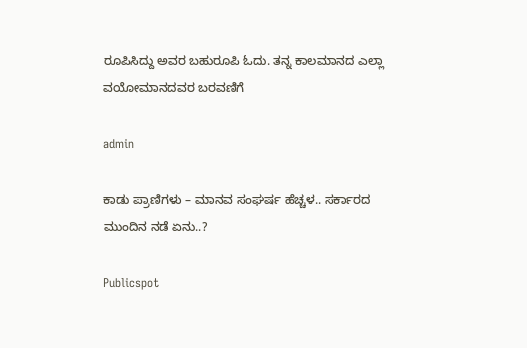ರೂಪಿಸಿದ್ದು ಅವರ ಬಹುರೂಪಿ ಓದು. ತನ್ನ ಕಾಲಮಾನದ ಎಲ್ಲಾ ವಯೋಮಾನದವರ ಬರವಣಿಗೆ

admin

ಕಾಡು ಪ್ರಾಣಿಗಳು – ಮಾನವ ಸಂಘರ್ಷ ಹೆಚ್ಚಳ.. ಸರ್ಕಾರದ ಮುಂದಿನ ನಡೆ ಏನು..?

Publicspot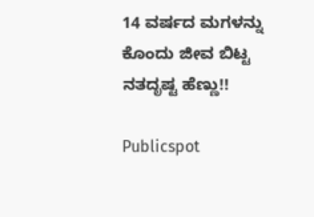14 ವರ್ಷದ ಮಗಳನ್ನು ಕೊಂದು ಜೀವ ಬಿಟ್ಟ ನತದೃಷ್ಟ ಹೆಣ್ಣು!!

Publicspot